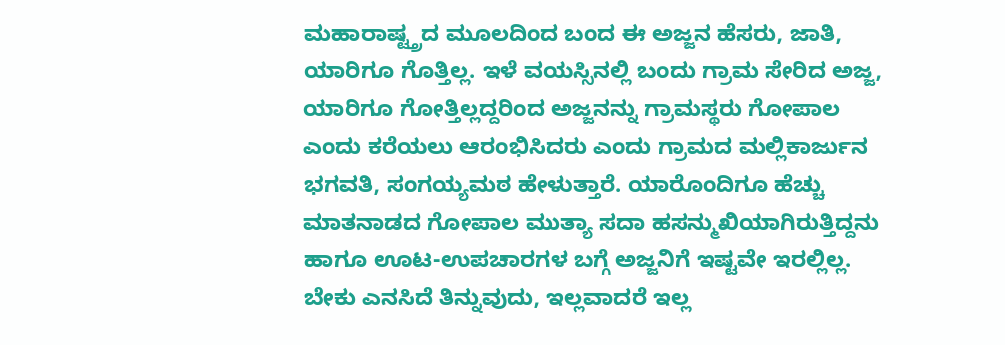ಮಹಾರಾಷ್ಟ್ತ್ರದ ಮೂಲದಿಂದ ಬಂದ ಈ ಅಜ್ಜನ ಹೆಸರು, ಜಾತಿ, ಯಾರಿಗೂ ಗೊತ್ತಿಲ್ಲ. ಇಳೆ ವಯಸ್ಸಿನಲ್ಲಿ ಬಂದು ಗ್ರಾಮ ಸೇರಿದ ಅಜ್ಜ, ಯಾರಿಗೂ ಗೋತ್ತಿಲ್ಲದ್ದರಿಂದ ಅಜ್ಜನನ್ನು ಗ್ರಾಮಸ್ಥರು ಗೋಪಾಲ ಎಂದು ಕರೆಯಲು ಆರಂಭಿಸಿದರು ಎಂದು ಗ್ರಾಮದ ಮಲ್ಲಿಕಾರ್ಜುನ ಭಗವತಿ, ಸಂಗಯ್ಯಮಠ ಹೇಳುತ್ತಾರೆ. ಯಾರೊಂದಿಗೂ ಹೆಚ್ಚು ಮಾತನಾಡದ ಗೋಪಾಲ ಮುತ್ಯಾ ಸದಾ ಹಸನ್ಮುಖಿಯಾಗಿರುತ್ತಿದ್ದನು ಹಾಗೂ ಊಟ-ಉಪಚಾರಗಳ ಬಗ್ಗೆ ಅಜ್ಜನಿಗೆ ಇಷ್ಟವೇ ಇರಲ್ಲಿಲ್ಲ. ಬೇಕು ಎನಸಿದೆ ತಿನ್ನುವುದು, ಇಲ್ಲವಾದರೆ ಇಲ್ಲ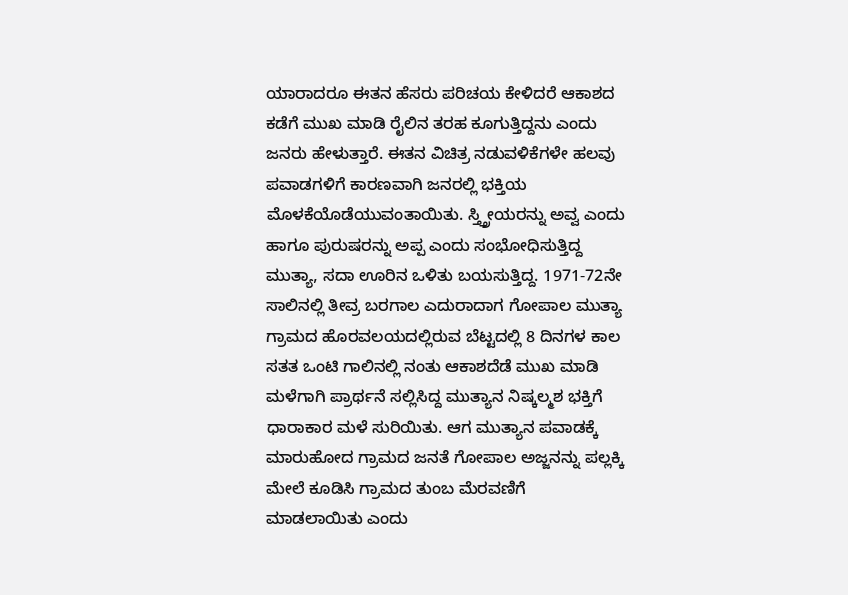ಯಾರಾದರೂ ಈತನ ಹೆಸರು ಪರಿಚಯ ಕೇಳಿದರೆ ಆಕಾಶದ ಕಡೆಗೆ ಮುಖ ಮಾಡಿ ರೈಲಿನ ತರಹ ಕೂಗುತ್ತಿದ್ದನು ಎಂದು ಜನರು ಹೇಳುತ್ತಾರೆ. ಈತನ ವಿಚಿತ್ರ ನಡುವಳಿಕೆಗಳೇ ಹಲವು ಪವಾಡಗಳಿಗೆ ಕಾರಣವಾಗಿ ಜನರಲ್ಲಿ ಭಕ್ತಿಯ ಮೊಳಕೆಯೊಡೆಯುವಂತಾಯಿತು. ಸ್ತ್ತ್ರೀಯರನ್ನು ಅವ್ವ ಎಂದು ಹಾಗೂ ಪುರುಷರನ್ನು ಅಪ್ಪ ಎಂದು ಸಂಭೋಧಿಸುತ್ತಿದ್ದ ಮುತ್ಯಾ, ಸದಾ ಊರಿನ ಒಳಿತು ಬಯಸುತ್ತಿದ್ದ. 1971-72ನೇ ಸಾಲಿನಲ್ಲಿ ತೀವ್ರ ಬರಗಾಲ ಎದುರಾದಾಗ ಗೋಪಾಲ ಮುತ್ಯಾ ಗ್ರಾಮದ ಹೊರವಲಯದಲ್ಲಿರುವ ಬೆಟ್ಟದಲ್ಲಿ 8 ದಿನಗಳ ಕಾಲ ಸತತ ಒಂಟಿ ಗಾಲಿನಲ್ಲಿ ನಂತು ಆಕಾಶದೆಡೆ ಮುಖ ಮಾಡಿ ಮಳೆಗಾಗಿ ಪ್ರಾರ್ಥನೆ ಸಲ್ಲಿಸಿದ್ದ ಮುತ್ಯಾನ ನಿಷ್ಕಲ್ಮಶ ಭಕ್ತಿಗೆ ಧಾರಾಕಾರ ಮಳೆ ಸುರಿಯಿತು. ಆಗ ಮುತ್ಯಾನ ಪವಾಡಕ್ಕೆ ಮಾರುಹೋದ ಗ್ರಾಮದ ಜನತೆ ಗೋಪಾಲ ಅಜ್ಜನನ್ನು ಪಲ್ಲಕ್ಕಿ ಮೇಲೆ ಕೂಡಿಸಿ ಗ್ರಾಮದ ತುಂಬ ಮೆರವಣಿಗೆ ಮಾಡಲಾಯಿತು ಎಂದು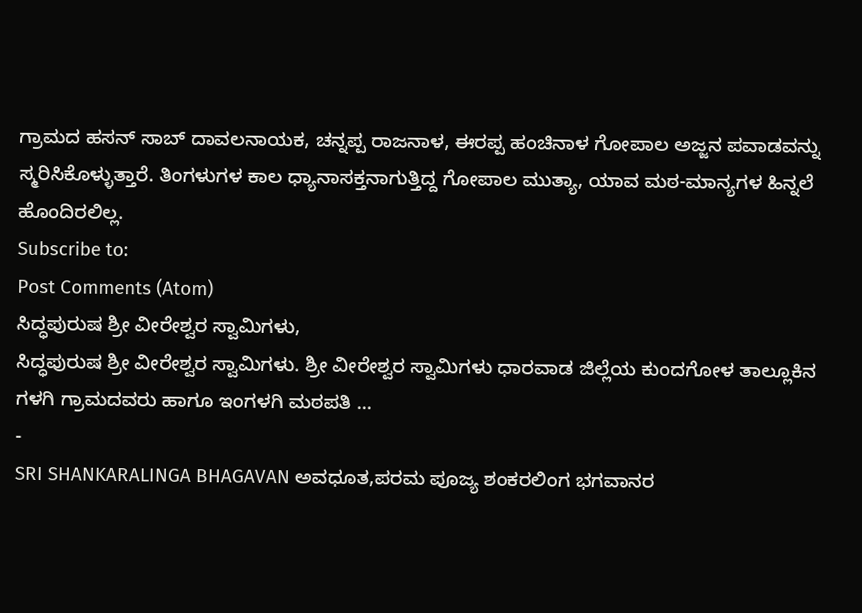ಗ್ರಾಮದ ಹಸನ್ ಸಾಬ್ ದಾವಲನಾಯಕ, ಚನ್ನಪ್ಪ ರಾಜನಾಳ, ಈರಪ್ಪ ಹಂಚಿನಾಳ ಗೋಪಾಲ ಅಜ್ಜನ ಪವಾಡವನ್ನು ಸ್ಮರಿಸಿಕೊಳ್ಳುತ್ತಾರೆ. ತಿಂಗಳುಗಳ ಕಾಲ ಧ್ಯಾನಾಸಕ್ತನಾಗುತ್ತಿದ್ದ ಗೋಪಾಲ ಮುತ್ಯಾ, ಯಾವ ಮಠ-ಮಾನ್ಯಗಳ ಹಿನ್ನಲೆ ಹೊಂದಿರಲಿಲ್ಲ.
Subscribe to:
Post Comments (Atom)
ಸಿದ್ಧಪುರುಷ ಶ್ರೀ ವೀರೇಶ್ವರ ಸ್ವಾಮಿಗಳು,
ಸಿದ್ಧಪುರುಷ ಶ್ರೀ ವೀರೇಶ್ವರ ಸ್ವಾಮಿಗಳು. ಶ್ರೀ ವೀರೇಶ್ವರ ಸ್ವಾಮಿಗಳು ಧಾರವಾಡ ಜಿಲ್ಲೆಯ ಕುಂದಗೋಳ ತಾಲ್ಲೂಕಿನ ಗಳಗಿ ಗ್ರಾಮದವರು ಹಾಗೂ ಇಂಗಳಗಿ ಮಠಪತಿ ...
-
SRI SHANKARALINGA BHAGAVAN ಅವಧೂತ,ಪರಮ ಪೂಜ್ಯ ಶಂಕರಲಿಂಗ ಭಗವಾನರ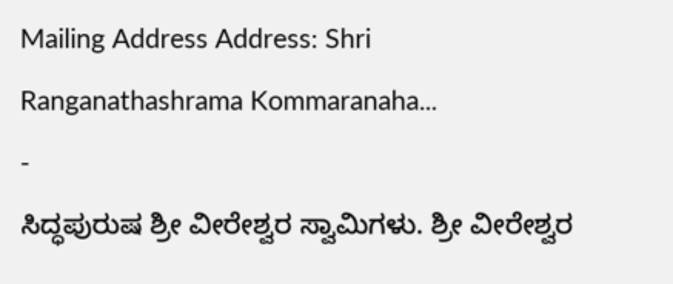Mailing Address Address: Shri Ranganathashrama Kommaranaha...
-
ಸಿದ್ಧಪುರುಷ ಶ್ರೀ ವೀರೇಶ್ವರ ಸ್ವಾಮಿಗಳು. ಶ್ರೀ ವೀರೇಶ್ವರ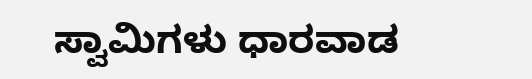ಸ್ವಾಮಿಗಳು ಧಾರವಾಡ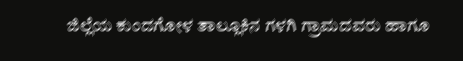ಜಿಲ್ಲೆಯ ಕುಂದಗೋಳ ತಾಲ್ಲೂಕಿನ ಗಳಗಿ ಗ್ರಾಮದವರು ಹಾಗೂ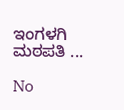ಇಂಗಳಗಿ ಮಠಪತಿ ...

No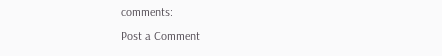comments:
Post a Comment